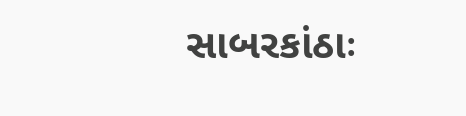સાબરકાંઠાઃ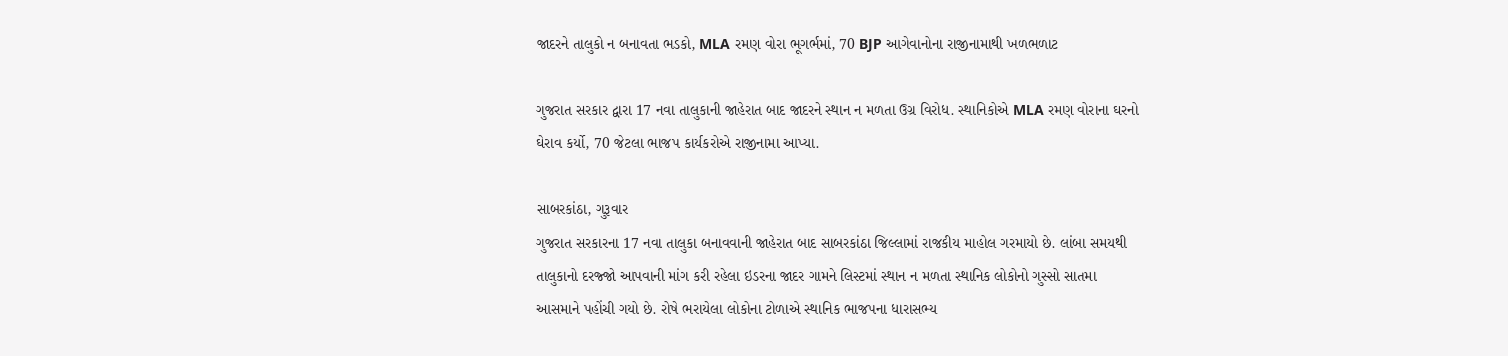જાદરને તાલુકો ન બનાવતા ભડકો, MLA રમણ વોરા ભૂગર્ભમાં, 70 BJP આગેવાનોના રાજીનામાથી ખળભળાટ

ગુજરાત સરકાર દ્વારા 17 નવા તાલુકાની જાહેરાત બાદ જાદરને સ્થાન ન મળતા ઉગ્ર વિરોધ. સ્થાનિકોએ MLA રમણ વોરાના ઘરનો ઘેરાવ કર્યો, 70 જેટલા ભાજપ કાર્યકરોએ રાજીનામા આપ્યા.

સાબરકાંઠા, ગુરૂવાર
ગુજરાત સરકારના 17 નવા તાલુકા બનાવવાની જાહેરાત બાદ સાબરકાંઠા જિલ્લામાં રાજકીય માહોલ ગરમાયો છે. લાંબા સમયથી તાલુકાનો દરજ્જો આપવાની માંગ કરી રહેલા ઇડરના જાદર ગામને લિસ્ટમાં સ્થાન ન મળતા સ્થાનિક લોકોનો ગુસ્સો સાતમા આસમાને પહોંચી ગયો છે. રોષે ભરાયેલા લોકોના ટોળાએ સ્થાનિક ભાજપના ધારાસભ્ય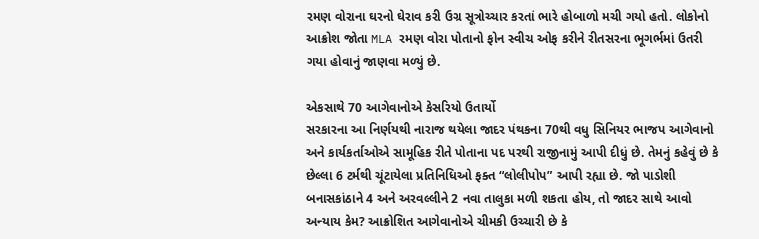રમણ વોરાના ઘરનો ઘેરાવ કરી ઉગ્ર સૂત્રોચ્ચાર કરતાં ભારે હોબાળો મચી ગયો હતો. લોકોનો આક્રોશ જોતા MLA રમણ વોરા પોતાનો ફોન સ્વીચ ઓફ કરીને રીતસરના ભૂગર્ભમાં ઉતરી ગયા હોવાનું જાણવા મળ્યું છે.

એકસાથે 70 આગેવાનોએ કેસરિયો ઉતાર્યો
સરકારના આ નિર્ણયથી નારાજ થયેલા જાદર પંથકના 70થી વધુ સિનિયર ભાજપ આગેવાનો અને કાર્યકર્તાઓએ સામૂહિક રીતે પોતાના પદ પરથી રાજીનામું આપી દીધું છે. તેમનું કહેવું છે કે છેલ્લા 6 ટર્મથી ચૂંટાયેલા પ્રતિનિધિઓ ફક્ત “લોલીપોપ” આપી રહ્યા છે. જો પાડોશી બનાસકાંઠાને 4 અને અરવલ્લીને 2 નવા તાલુકા મળી શકતા હોય, તો જાદર સાથે આવો અન્યાય કેમ? આક્રોશિત આગેવાનોએ ચીમકી ઉચ્ચારી છે કે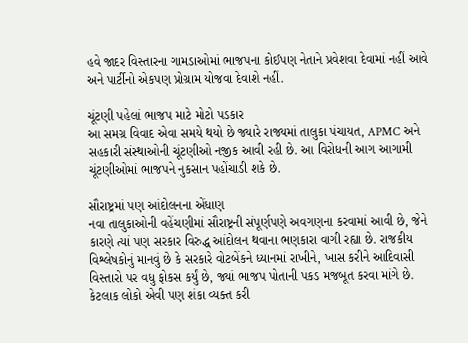હવે જાદર વિસ્તારના ગામડાઓમાં ભાજપના કોઈપણ નેતાને પ્રવેશવા દેવામાં નહીં આવે અને પાર્ટીનો એકપણ પ્રોગ્રામ યોજવા દેવાશે નહીં.

ચૂંટણી પહેલાં ભાજપ માટે મોટો પડકાર
આ સમગ્ર વિવાદ એવા સમયે થયો છે જ્યારે રાજ્યમાં તાલુકા પંચાયત, APMC અને સહકારી સંસ્થાઓની ચૂંટણીઓ નજીક આવી રહી છે. આ વિરોધની આગ આગામી ચૂંટણીઓમાં ભાજપને નુકસાન પહોંચાડી શકે છે.

સૌરાષ્ટ્રમાં પણ આંદોલનના એંધાણ
નવા તાલુકાઓની વહેંચણીમાં સૌરાષ્ટ્રની સંપૂર્ણપણે અવગણના કરવામાં આવી છે, જેને કારણે ત્યાં પણ સરકાર વિરુદ્ધ આંદોલન થવાના ભણકારા વાગી રહ્યા છે. રાજકીય વિશ્લેષકોનું માનવું છે કે સરકારે વોટબેંકને ધ્યાનમાં રાખીને, ખાસ કરીને આદિવાસી વિસ્તારો પર વધુ ફોકસ કર્યું છે, જ્યાં ભાજપ પોતાની પકડ મજબૂત કરવા માંગે છે. કેટલાક લોકો એવી પણ શંકા વ્યક્ત કરી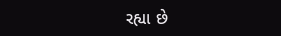રહ્યા છે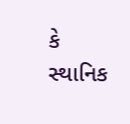કે સ્થાનિક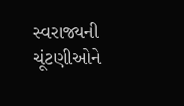સ્વરાજ્યની ચૂંટણીઓને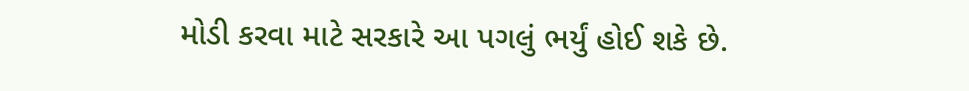મોડી કરવા માટે સરકારે આ પગલું ભર્યું હોઈ શકે છે.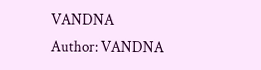VANDNA
Author: VANDNA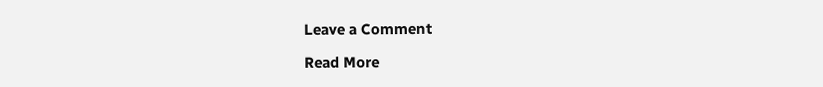Leave a Comment

Read More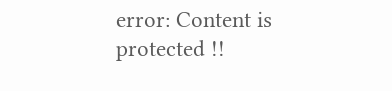error: Content is protected !!